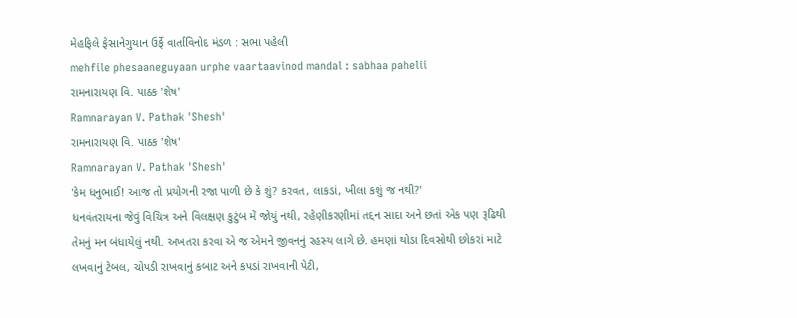મેહફિલે ફેસાનેગુયાન ઉર્ફે વાર્તાવિનોદ મંડળ : સભા પહેલી
mehfile phesaaneguyaan urphe vaartaavinod mandal : sabhaa pahelii
રામનારાયણ વિ. પાઠક 'શેષ'
Ramnarayan V. Pathak 'Shesh'
રામનારાયણ વિ. પાઠક 'શેષ'
Ramnarayan V. Pathak 'Shesh'
'કેમ ધનુભાઈ! આજ તો પ્રયોગની રજા પાળી છે કે શું? કરવત, લાકડાં, ખીલા કશું જ નથી?'
ધનવંતરાયના જેવું વિચિત્ર અને વિલક્ષણ કુટુંબ મેં જોયું નથી, રહેણીકરણીમાં તદ્દન સાદા અને છતાં એક પણ રૂઢિથી તેમનું મન બંધાયેલું નથી. અખતરા કરવા એ જ એમને જીવનનું રહસ્ય લાગે છે. હમણાં થોડા દિવસોથી છોકરાં માટે લખવાનું ટેબલ, ચોપડી રાખવાનું કબાટ અને કપડાં રાખવાની પેટી,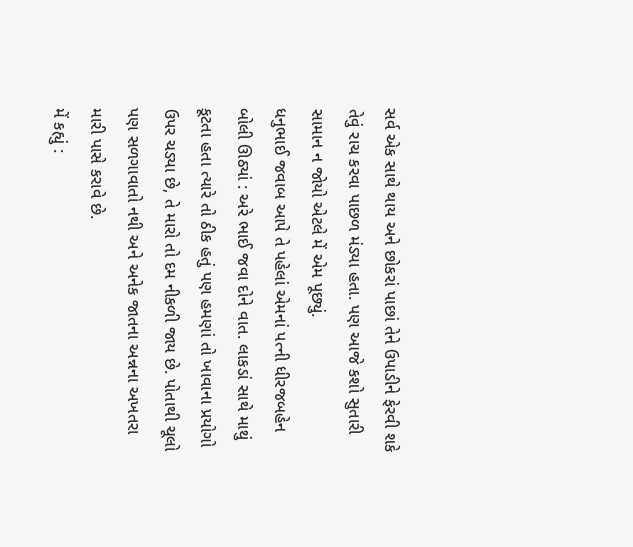સર્વ એક સાથે થાય અને છોકરાં પાછાં તેને ઉપાડીને ફેરવી શકે તેવું રાચ કરવા પાછળ મંડ્યા હતા. પણ આજે કશો સુતારી સામાન ન જોયો એટલે મેં એમ પૂછ્યું.
ધનુભાઈ જવાબ આપે તે પહેલાં એમનાં પત્ની ધીરજબહેન બોલી ઊઠ્યાં : અરે ભાઈ જવા દોને વાત. લાકડાં સાથે માથું કૂટતા હતા ત્યારે તો ઠીક હતું પણ હમણાં તો ખાવાના પ્રયોગો ઉપર ચડ્યા છે, તે મારો તો દમ નીકળી જાય છે. પોતાથી ચૂલો પણ સળગાવાતો નથી અને અનેક જાતના અન્નના અખતરા મારી પાસે કરાવે છે.
મેં કહ્યું :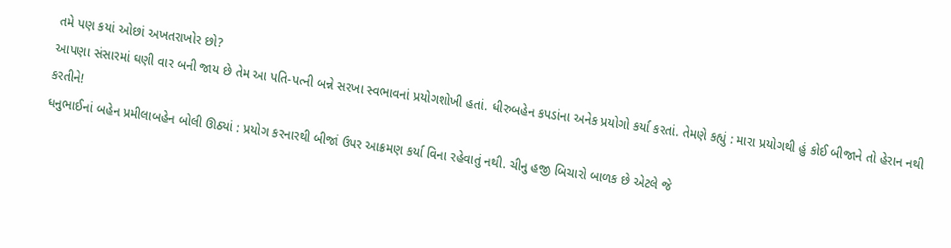તમે પણ કયાં ઓછાં અખતરાખોર છો?
આપણા સંસારમાં ઘણી વાર બની જાય છે તેમ આ પતિ-પત્ની બન્ને સરખા સ્વભાવનાં પ્રયોગશોખી હતાં. ધીરુબહેન કપડાંના અનેક પ્રયોગો કર્યા કરતાં. તેમણે કહ્યું : મારા પ્રયોગથી હું કોઈ બીજાને તો હેરાન નથી કરતીને!
ધનુભાઈનાં બહેન પ્રમીલાબહેન બોલી ઊઠ્યાં : પ્રયોગ કરનારથી બીજાં ઉપર આક્રમણ કર્યા વિના રહેવાતું નથી. ચીનુ હજી બિચારો બાળક છે એટલે જે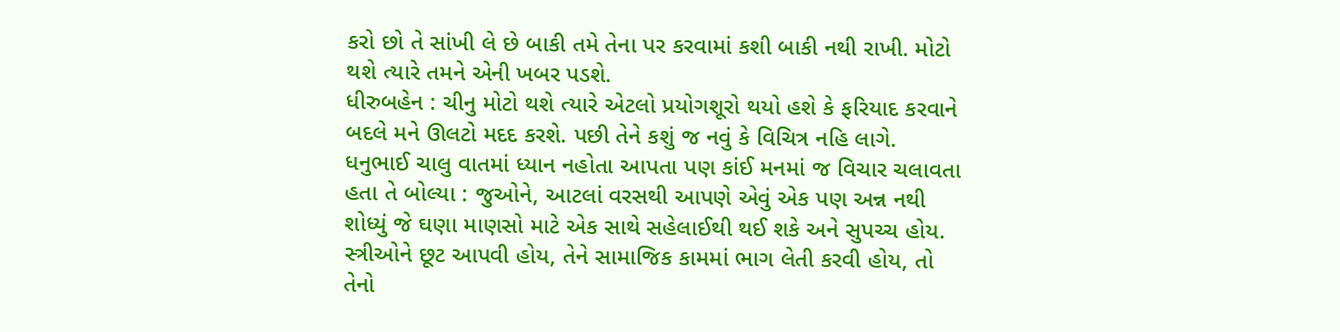કરો છો તે સાંખી લે છે બાકી તમે તેના પર કરવામાં કશી બાકી નથી રાખી. મોટો થશે ત્યારે તમને એની ખબર પડશે.
ધીરુબહેન : ચીનુ મોટો થશે ત્યારે એટલો પ્રયોગશૂરો થયો હશે કે ફરિયાદ કરવાને બદલે મને ઊલટો મદદ કરશે. પછી તેને કશું જ નવું કે વિચિત્ર નહિ લાગે.
ધનુભાઈ ચાલુ વાતમાં ધ્યાન નહોતા આપતા પણ કાંઈ મનમાં જ વિચાર ચલાવતા હતા તે બોલ્યા : જુઓને, આટલાં વરસથી આપણે એવું એક પણ અન્ન નથી શોધ્યું જે ઘણા માણસો માટે એક સાથે સહેલાઈથી થઈ શકે અને સુપચ્ચ હોય. સ્ત્રીઓને છૂટ આપવી હોય, તેને સામાજિક કામમાં ભાગ લેતી કરવી હોય, તો તેનો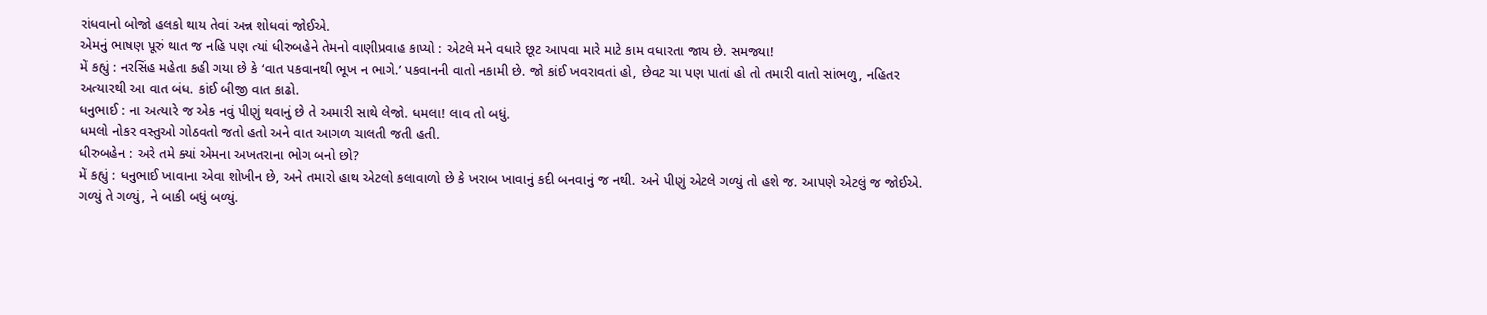રાંધવાનો બોજો હલકો થાય તેવાં અન્ન શોધવાં જોઈએ.
એમનું ભાષણ પૂરું થાત જ નહિ પણ ત્યાં ધીરુબહેને તેમનો વાણીપ્રવાહ કાપ્યો : એટલે મને વધારે છૂટ આપવા મારે માટે કામ વધારતા જાય છે. સમજ્યા!
મેં કહ્યું : નરસિંહ મહેતા કહી ગયા છે કે ‘વાત પકવાનથી ભૂખ ન ભાગે.’ પકવાનની વાતો નકામી છે. જો કાંઈ ખવરાવતાં હો, છેવટ ચા પણ પાતાં હો તો તમારી વાતો સાંભળુ, નહિતર અત્યારથી આ વાત બંધ. કાંઈ બીજી વાત કાઢો.
ધનુભાઈ : ના અત્યારે જ એક નવું પીણું થવાનું છે તે અમારી સાથે લેજો. ધમલા! લાવ તો બધું.
ધમલો નોકર વસ્તુઓ ગોઠવતો જતો હતો અને વાત આગળ ચાલતી જતી હતી.
ધીરુબહેન : અરે તમે ક્યાં એમના અખતરાના ભોગ બનો છો?
મેં કહ્યું : ધનુભાઈ ખાવાના એવા શોખીન છે, અને તમારો હાથ એટલો કલાવાળો છે કે ખરાબ ખાવાનું કદી બનવાનું જ નથી. અને પીણું એટલે ગળ્યું તો હશે જ. આપણે એટલું જ જોઈએ. ગળ્યું તે ગળ્યું, ને બાકી બધું બળ્યું.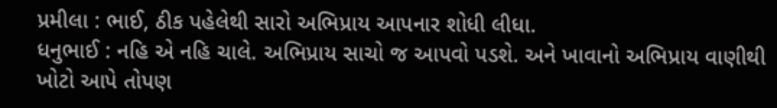પ્રમીલા : ભાઈ, ઠીક પહેલેથી સારો અભિપ્રાય આપનાર શોધી લીધા.
ધનુભાઈ : નહિ એ નહિ ચાલે. અભિપ્રાય સાચો જ આપવો પડશે. અને ખાવાનો અભિપ્રાય વાણીથી ખોટો આપે તોપણ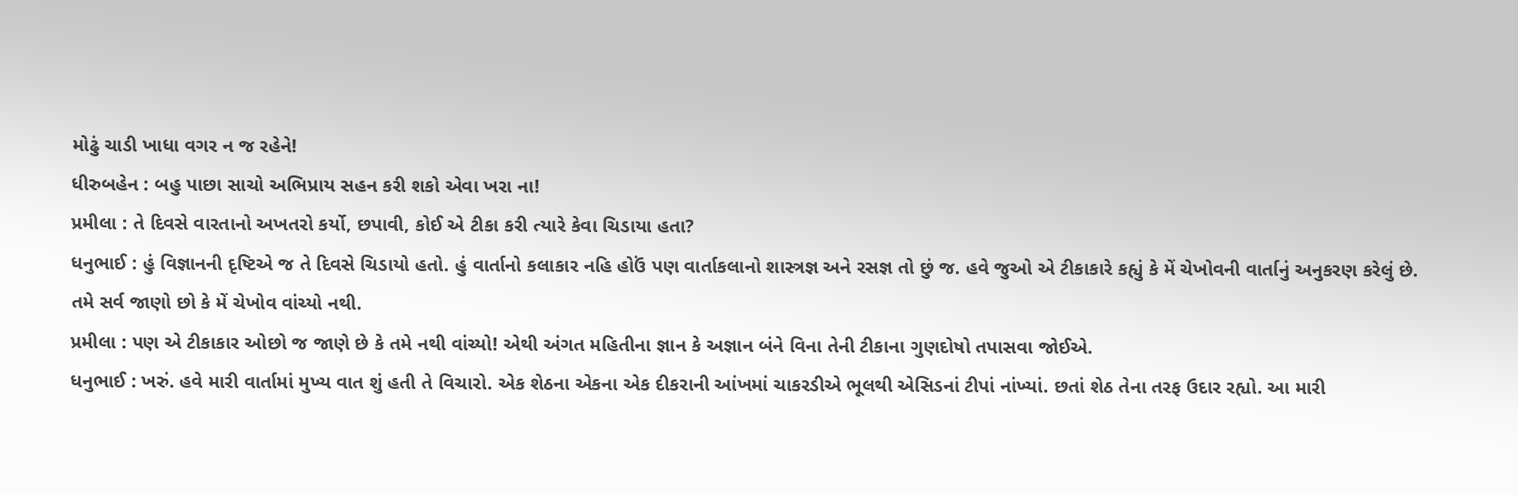મોઢું ચાડી ખાધા વગર ન જ રહેને!
ધીરુબહેન : બહુ પાછા સાચો અભિપ્રાય સહન કરી શકો એવા ખરા ના!
પ્રમીલા : તે દિવસે વારતાનો અખતરો કર્યો, છપાવી, કોઈ એ ટીકા કરી ત્યારે કેવા ચિડાયા હતા?
ધનુભાઈ : હું વિજ્ઞાનની દૃષ્ટિએ જ તે દિવસે ચિડાયો હતો. હું વાર્તાનો કલાકાર નહિ હોઉં પણ વાર્તાકલાનો શાસ્ત્રજ્ઞ અને રસજ્ઞ તો છું જ. હવે જુઓ એ ટીકાકારે કહ્યું કે મેં ચેખોવની વાર્તાનું અનુકરણ કરેલું છે. તમે સર્વ જાણો છો કે મેં ચેખોવ વાંચ્યો નથી.
પ્રમીલા : પણ એ ટીકાકાર ઓછો જ જાણે છે કે તમે નથી વાંચ્યો! એથી અંગત મહિતીના જ્ઞાન કે અજ્ઞાન બંને વિના તેની ટીકાના ગુણદોષો તપાસવા જોઈએ.
ધનુભાઈ : ખરું. હવે મારી વાર્તામાં મુખ્ય વાત શું હતી તે વિચારો. એક શેઠના એકના એક દીકરાની આંખમાં ચાકરડીએ ભૂલથી એસિડનાં ટીપાં નાંખ્યાં. છતાં શેઠ તેના તરફ ઉદાર રહ્યો. આ મારી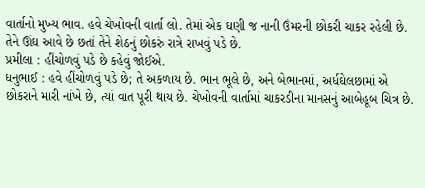વાર્તાનો મુખ્ય ભાવ. હવે ચેખોવની વાર્તા લો. તેમાં એક ઘણી જ નાની ઉંમરની છોકરી ચાકર રહેલી છે. તેને ઊંઘ આવે છે છતાં તેને શેઠનું છોકરું રાત્રે રાખવું પડે છે.
પ્રમીલા : હીંચોળવું પડે છે કહેવું જોઈએ.
ધનુભાઈ : હવે હીંચોળવું પડે છે; તે અકળાય છે. ભાન ભૂલે છે, અને બેભાનમાં, અર્ધઘેલછામાં એ છોકરાને મારી નાંખે છે, ત્યાં વાત પૂરી થાય છે. ચેખોવની વાર્તામાં ચાકરડીના માનસનું આબેહૂબ ચિત્ર છે.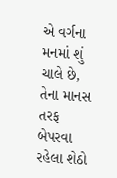એ વર્ગના મનમાં શું ચાલે છે, તેના માનસ તરફ બેપરવા રહેલા શેઠો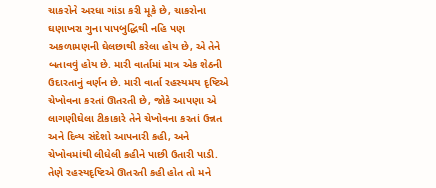ચાકરોને અરધા ગાંડા કરી મૂકે છે, ચાકરોના ઘણાખરા ગુના પાપબુદ્ધિથી નહિ પણ અકળામણની ઘેલછાથી કરેલા હોય છે, એ તેને બતાવવું હોય છે. મારી વાર્તામાં માત્ર એક શેઠની ઉદારતાનું વર્ણન છે. મારી વાર્તા રહસ્યમય દૃષ્ટિએ ચેખોવના કરતાં ઊતરતી છે, જોકે આપણા એ લાગણીઘેલા ટીકાકારે તેને ચેખોવના કરતાં ઉન્નત અને દિવ્ય સંદેશો આપનારી કહી, અને ચેખોવમાંથી લીધેલી કહીને પાછી ઉતારી પાડી. તેણે રહસ્યદૃષ્ટિએ ઊતરતી કહી હોત તો મને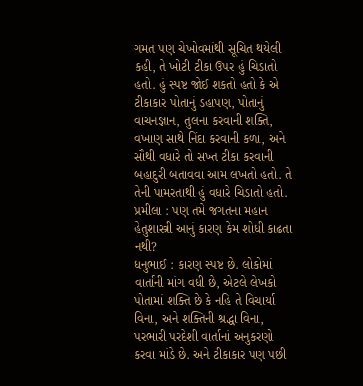ગમત પણ ચેખોવમાંથી સૂચિત થયેલી કહી, તે ખોટી ટીકા ઉપર હું ચિડાતો હતો. હું સ્પષ્ટ જોઈ શકતો હતો કે એ ટીકાકાર પોતાનું ડહાપણ, પોતાનું વાચનજ્ઞાન, તુલના કરવાની શક્તિ, વખાણ સાથે નિંદા કરવાની કળા, અને સૌથી વધારે તો સખ્ત ટીકા કરવાની બહાદુરી બતાવવા આમ લખતો હતો. તે તેની પામરતાથી હું વધારે ચિડાતો હતો.
પ્રમીલા : પણ તમે જગતના મહાન હેતુશાસ્ત્રી આનું કારણ કેમ શોધી કાઢતા નથી?
ધનુભાઈ : કારણ સ્પષ્ટ છે. લોકોમાં વાર્તાની માંગ વધી છે, એટલે લેખકો પોતામાં શક્તિ છે કે નહિ તે વિચાર્યા વિના, અને શક્તિની શ્રદ્ધા વિના, પરભારી પરદેશી વાર્તાનાં અનુકરણો કરવા માંડે છે. અને ટીકાકાર પણ પછી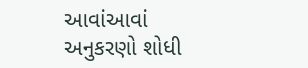આવાંઆવાં અનુકરણો શોધી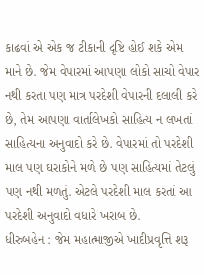કાઢવાં એ એક જ ટીકાની દૃષ્ટિ હોઈ શકે એમ માને છે. જેમ વેપારમાં આપણા લોકો સાચો વેપાર નથી કરતા પણ માત્ર પરદેશી વેપારની દલાલી કરે છે, તેમ આપણા વાર્તાલેખકો સાહિત્ય ન લખતાં સાહિત્યના અનુવાદો કરે છે. વેપારમાં તો પરદેશી માલ પણ ઘરાકોને મળે છે પણ સાહિત્યમાં તેટલું પણ નથી મળતું. એટલે પરદેશી માલ કરતાં આ પરદેશી અનુવાદો વધારે ખરાબ છે.
ધીરુબહેન : જેમ મહાત્માજીએ ખાદીપ્રવૃત્તિ શરૂ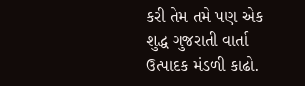કરી તેમ તમે પણ એક શુદ્ધ ગુજરાતી વાર્તા ઉત્પાદક મંડળી કાઢો.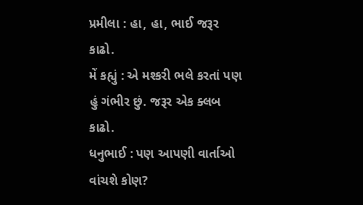પ્રમીલા : હા, હા, ભાઈ જરૂર કાઢો.
મેં કહ્યું : એ મશ્કરી ભલે કરતાં પણ હું ગંભીર છું. જરૂર એક ક્લબ કાઢો.
ધનુભાઈ : પણ આપણી વાર્તાઓ વાંચશે કોણ?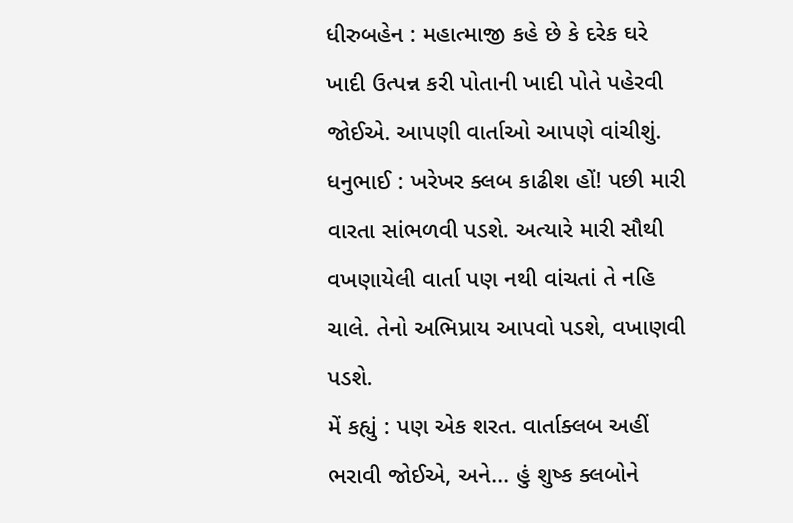ધીરુબહેન : મહાત્માજી કહે છે કે દરેક ઘરે ખાદી ઉત્પન્ન કરી પોતાની ખાદી પોતે પહેરવી જોઈએ. આપણી વાર્તાઓ આપણે વાંચીશું.
ધનુભાઈ : ખરેખર ક્લબ કાઢીશ હોં! પછી મારી વારતા સાંભળવી પડશે. અત્યારે મારી સૌથી વખણાયેલી વાર્તા પણ નથી વાંચતાં તે નહિ ચાલે. તેનો અભિપ્રાય આપવો પડશે, વખાણવી પડશે.
મેં કહ્યું : પણ એક શરત. વાર્તાક્લબ અહીં ભરાવી જોઈએ, અને... હું શુષ્ક ક્લબોને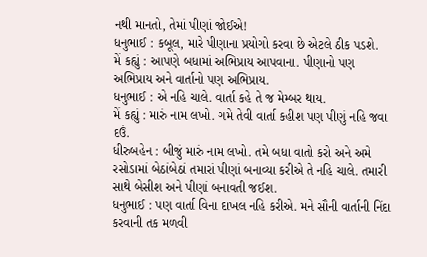નથી માનતો, તેમાં પીણાં જોઈએ!
ધનુભાઈ : કબૂલ, મારે પીણાના પ્રયોગો કરવા છે એટલે ઠીક પડશે.
મેં કહ્યું : આપણે બધામાં અભિપ્રાય આપવાના. પીણાનો પણ અભિપ્રાય અને વાર્તાનો પણ અભિપ્રાય.
ધનુભાઈ : એ નહિ ચાલે. વાર્તા કહે તે જ મેમ્બર થાય.
મેં કહ્યું : મારું નામ લખો. ગમે તેવી વાર્તા કહીશ પણ પીણું નહિ જવા દઉં.
ધીરુબહેન : બીજું મારું નામ લખો. તમે બધા વાતો કરો અને અમે રસોડામાં બેઠાંબેઠાં તમારાં પીણાં બનાવ્યા કરીએ તે નહિ ચાલે. તમારી સાથે બેસીશ અને પીણાં બનાવતી જઈશ.
ધનુભાઈ : પણ વાર્તા વિના દાખલ નહિ કરીએ. મને સૌની વાર્તાની નિંદા કરવાની તક મળવી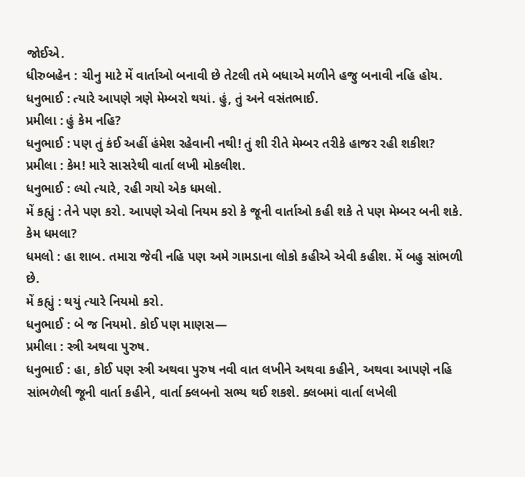જોઈએ.
ધીરુબહેન : ચીનુ માટે મેં વાર્તાઓ બનાવી છે તેટલી તમે બધાએ મળીને હજુ બનાવી નહિ હોય.
ધનુભાઈ : ત્યારે આપણે ત્રણે મેમ્બરો થયાં. હું, તું અને વસંતભાઈ.
પ્રમીલા : હું કેમ નહિ?
ધનુભાઈ : પણ તું કંઈ અહીં હંમેશ રહેવાની નથી! તું શી રીતે મેમ્બર તરીકે હાજર રહી શકીશ?
પ્રમીલા : કેમ! મારે સાસરેથી વાર્તા લખી મોકલીશ.
ધનુભાઈ : લ્યો ત્યારે, રહી ગયો એક ધમલો.
મેં કહ્યું : તેને પણ કરો. આપણે એવો નિયમ કરો કે જૂની વાર્તાઓ કહી શકે તે પણ મેમ્બર બની શકે. કેમ ધમલા?
ધમલો : હા શાબ. તમારા જેવી નહિ પણ અમે ગામડાના લોકો કહીએ એવી કહીશ. મેં બહુ સાંભળી છે.
મેં કહ્યું : થયું ત્યારે નિયમો કરો.
ધનુભાઈ : બે જ નિયમો. કોઈ પણ માણસ—
પ્રમીલા : સ્ત્રી અથવા પુરુષ.
ધનુભાઈ : હા, કોઈ પણ સ્ત્રી અથવા પુરુષ નવી વાત લખીને અથવા કહીને, અથવા આપણે નહિ સાંભળેલી જૂની વાર્તા કહીને, વાર્તા ક્લબનો સભ્ય થઈ શકશે. ક્લબમાં વાર્તા લખેલી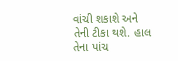વાંચી શકાશે અને તેની ટીકા થશે. હાલ તેના પાંચ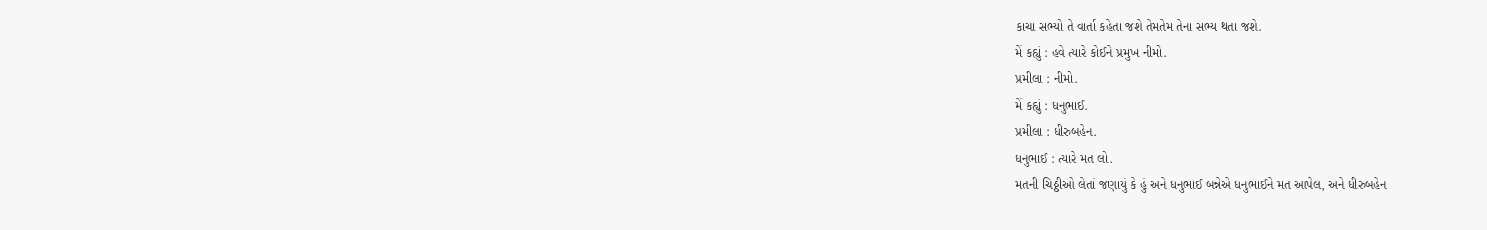કાચા સભ્યો તે વાર્તા કહેતા જશે તેમતેમ તેના સભ્ય થતા જશે.
મેં કહ્યું : હવે ત્યારે કોઈને પ્રમુખ નીમો.
પ્રમીલા : નીમો.
મેં કહ્યું : ધનુભાઈ.
પ્રમીલા : ધીરુબહેન.
ધનુભાઈ : ત્યારે મત લો.
મતની ચિઠ્ઠીઓ લેતાં જણાયું કે હું અને ધનુભાઈ બન્નેએ ધનુભાઈને મત આપેલ, અને ધીરુબહેન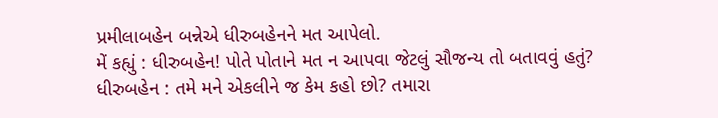પ્રમીલાબહેન બન્નેએ ધીરુબહેનને મત આપેલો.
મેં કહ્યું : ધીરુબહેન! પોતે પોતાને મત ન આપવા જેટલું સૌજન્ય તો બતાવવું હતું?
ધીરુબહેન : તમે મને એકલીને જ કેમ કહો છો? તમારા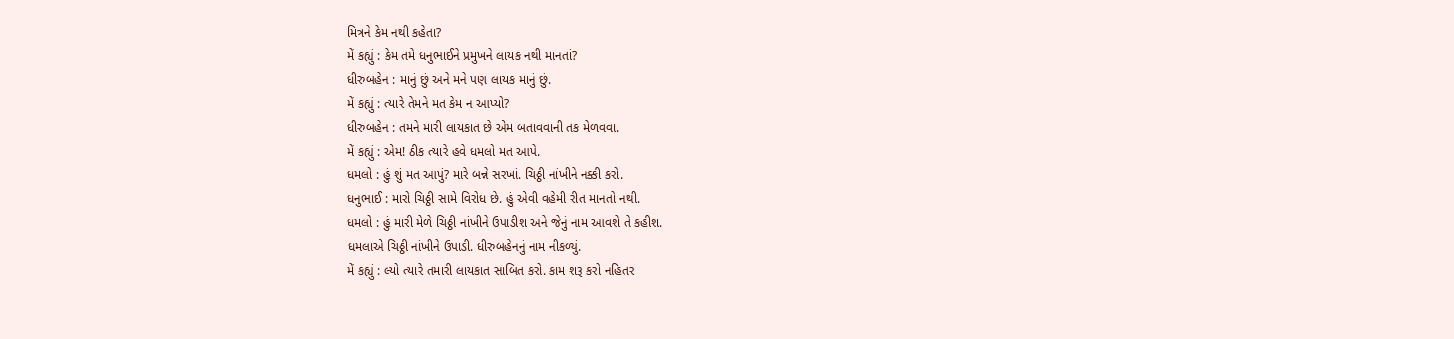મિત્રને કેમ નથી કહેતા?
મેં કહ્યું : કેમ તમે ધનુભાઈને પ્રમુખને લાયક નથી માનતાં?
ધીરુબહેન : માનું છું અને મને પણ લાયક માનું છું.
મેં કહ્યું : ત્યારે તેમને મત કેમ ન આપ્યો?
ધીરુબહેન : તમને મારી લાયકાત છે એમ બતાવવાની તક મેળવવા.
મેં કહ્યું : એમ! ઠીક ત્યારે હવે ધમલો મત આપે.
ધમલો : હું શું મત આપું? મારે બન્ને સરખાં. ચિઠ્ઠી નાંખીને નક્કી કરો.
ધનુભાઈ : મારો ચિઠ્ઠી સામે વિરોધ છે. હું એવી વહેમી રીત માનતો નથી.
ધમલો : હું મારી મેળે ચિઠ્ઠી નાંખીને ઉપાડીશ અને જેનું નામ આવશે તે કહીશ.
ધમલાએ ચિઠ્ઠી નાંખીને ઉપાડી. ધીરુબહેનનું નામ નીકળ્યું.
મેં કહ્યું : લ્યો ત્યારે તમારી લાયકાત સાબિત કરો. કામ શરૂ કરો નહિતર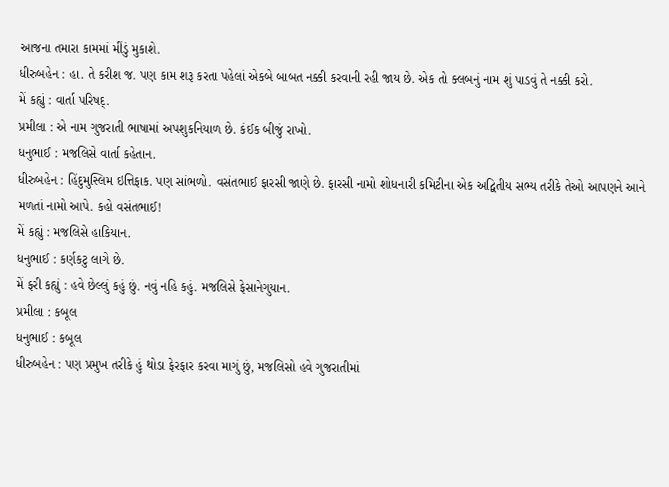આજના તમારા કામમાં મીંડું મુકાશે.
ધીરુબહેન : હા. તે કરીશ જ. પણ કામ શરૂ કરતા પહેલાં એકબે બાબત નક્કી કરવાની રહી જાય છે. એક તો ક્લબનું નામ શું પાડવું તે નક્કી કરો.
મેં કહ્યું : વાર્તા પરિષદ્.
પ્રમીલા : એ નામ ગુજરાતી ભાષામાં અપશુકનિયાળ છે. કંઈક બીજું રાખો.
ધનુભાઈ : મજલિસે વાર્તા કહેતાન.
ધીરુબહેન : હિંદુમુસ્લિમ ઇત્તિફાક. પણ સાંભળો. વસંતભાઈ ફારસી જાણે છે. ફારસી નામો શોધનારી કમિટીના એક અદ્વિતીય સભ્ય તરીકે તેઓ આપણને આને મળતાં નામો આપે. કહો વસંતભાઈ!
મેં કહ્યું : મજલિસે હાકિયાન.
ધનુભાઈ : કર્ણકટુ લાગે છે.
મેં ફરી કહ્યું : હવે છેલ્લું કહું છું. નવું નહિ કહું. મજલિસે ફેસાનેગુયાન.
પ્રમીલા : કબૂલ
ધનુભાઈ : કબૂલ
ધીરુબહેન : પણ પ્રમુખ તરીકે હું થોડા ફેરફાર કરવા માગું છું, મજલિસો હવે ગુજરાતીમાં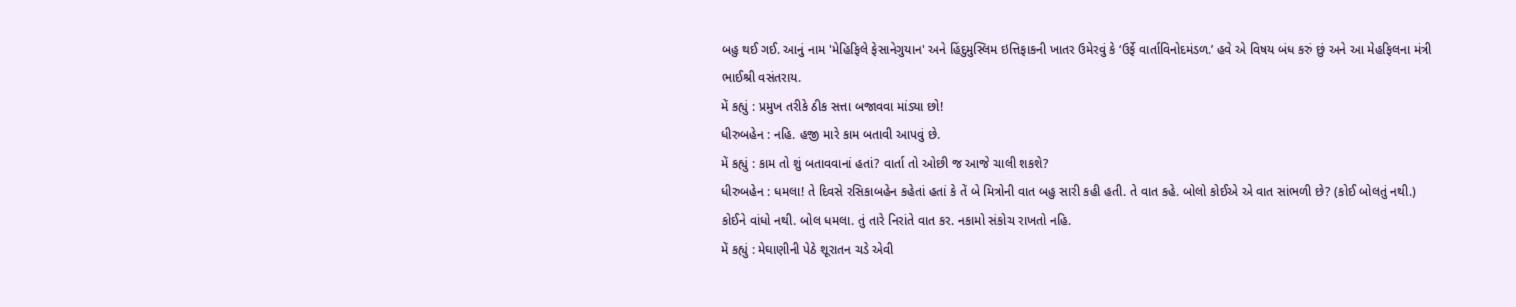બહુ થઈ ગઈ. આનું નામ 'મેહિફિલે ફેસાનેગુયાન' અને હિંદુમુસ્લિમ ઇત્તિફાકની ખાતર ઉમેરવું કે ‘ઉર્ફે વાર્તાવિનોદમંડળ.’ હવે એ વિષય બંધ કરું છું અને આ મેહફિલના મંત્રી ભાઈશ્રી વસંતરાય.
મેં કહ્યું : પ્રમુખ તરીકે ઠીક સત્તા બજાવવા માંડ્યા છો!
ધીરુબહેન : નહિ. હજી મારે કામ બતાવી આપવું છે.
મેં કહ્યું : કામ તો શું બતાવવાનાં હતાં? વાર્તા તો ઓછી જ આજે ચાલી શકશે?
ધીરુબહેન : ધમલા! તે દિવસે રસિકાબહેન કહેતાં હતાં કે તેં બે મિત્રોની વાત બહુ સારી કહી હતી. તે વાત કહે. બોલો કોઈએ એ વાત સાંભળી છે? (કોઈ બોલતું નથી.) કોઈને વાંધો નથી. બોલ ધમલા. તું તારે નિરાંતે વાત કર. નકામો સંકોચ રાખતો નહિ.
મેં કહ્યું : મેઘાણીની પેઠે શૂરાતન ચડે એવી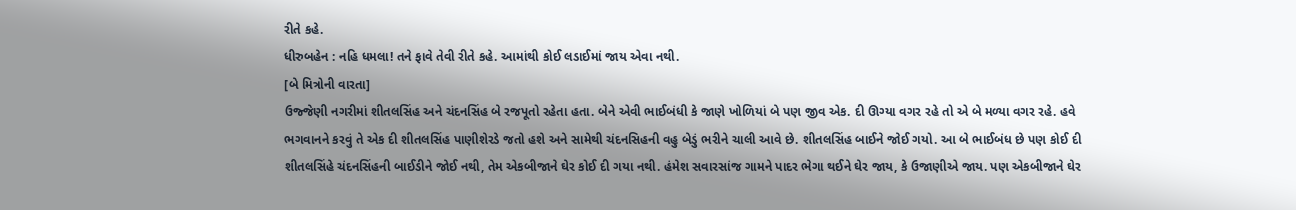રીતે કહે.
ધીરુબહેન : નહિ ધમલા! તને ફાવે તેવી રીતે કહે. આમાંથી કોઈ લડાઈમાં જાય એવા નથી.
[બે મિત્રોની વારતા]
ઉજ્જેણી નગરીમાં શીતલસિંહ અને ચંદનસિંહ બે રજપૂતો રહેતા હતા. બેને એવી ભાઈબંધી કે જાણે ખોળિયાં બે પણ જીવ એક. દી ઊગ્યા વગર રહે તો એ બે મળ્યા વગર રહે. હવે ભગવાનને કરવું તે એક દી શીતલસિંહ પાણીશેરડે જતો હશે અને સામેથી ચંદનસિહની વહુ બેડું ભરીને ચાલી આવે છે. શીતલસિંહ બાઈને જોઈ ગયો. આ બે ભાઈબંધ છે પણ કોઈ દી શીતલસિંહે ચંદનસિંહની બાઈડીને જોઈ નથી, તેમ એકબીજાને ઘેર કોઈ દી ગયા નથી. હંમેશ સવારસાંજ ગામને પાદર ભેગા થઈને ઘેર જાય, કે ઉજાણીએ જાય. પણ એકબીજાને ઘેર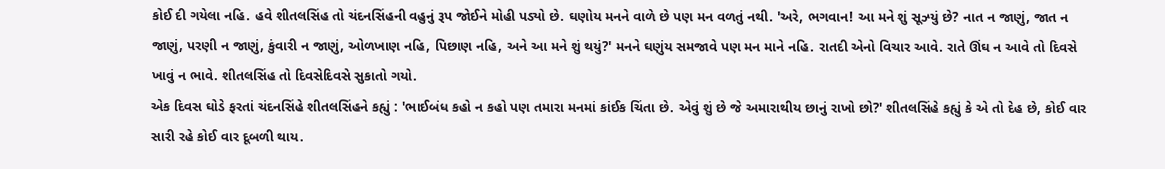કોઈ દી ગયેલા નહિ. હવે શીતલસિંહ તો ચંદનસિંહની વહુનું રૂપ જોઈને મોહી પડ્યો છે. ઘણોય મનને વાળે છે પણ મન વળતું નથી. 'અરે, ભગવાન! આ મને શું સૂઝ્યું છે? નાત ન જાણું, જાત ન જાણું, પરણી ન જાણું, કુંવારી ન જાણું, ઓળખાણ નહિ, પિછાણ નહિ, અને આ મને શું થયું?' મનને ઘણુંય સમજાવે પણ મન માને નહિ. રાતદી એનો વિચાર આવે. રાતે ઊંઘ ન આવે તો દિવસે ખાવું ન ભાવે. શીતલસિંહ તો દિવસેદિવસે સુકાતો ગયો.
એક દિવસ ઘોડે ફરતાં ચંદનસિંહે શીતલસિંહને કહ્યું : 'ભાઈબંધ કહો ન કહો પણ તમારા મનમાં કાંઈક ચિંતા છે. એવું શું છે જે અમારાથીય છાનું રાખો છો?' શીતલસિંહે કહ્યું કે એ તો દેહ છે, કોઈ વાર સારી રહે કોઈ વાર દૂબળી થાય.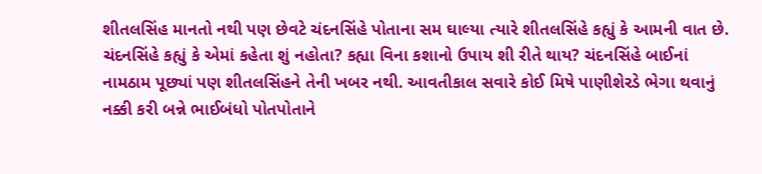શીતલસિંહ માનતો નથી પણ છેવટે ચંદનસિંહે પોતાના સમ ઘાલ્યા ત્યારે શીતલસિંહે કહ્યું કે આમની વાત છે. ચંદનસિંહે કહ્યું કે એમાં કહેતા શું નહોતા? કહ્યા વિના કશાનો ઉપાય શી રીતે થાય? ચંદનસિંહે બાઈનાં નામઠામ પૂછ્યાં પણ શીતલસિંહને તેની ખબર નથી. આવતીકાલ સવારે કોઈ મિષે પાણીશેરડે ભેગા થવાનું નક્કી કરી બન્ને ભાઈબંધો પોતપોતાને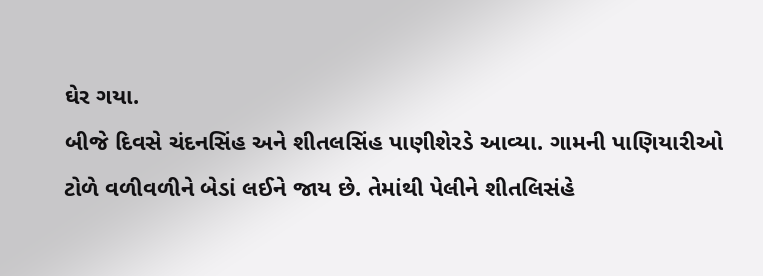ઘેર ગયા.
બીજે દિવસે ચંદનસિંહ અને શીતલસિંહ પાણીશેરડે આવ્યા. ગામની પાણિયારીઓ ટોળે વળીવળીને બેડાં લઈને જાય છે. તેમાંથી પેલીને શીતલિસંહે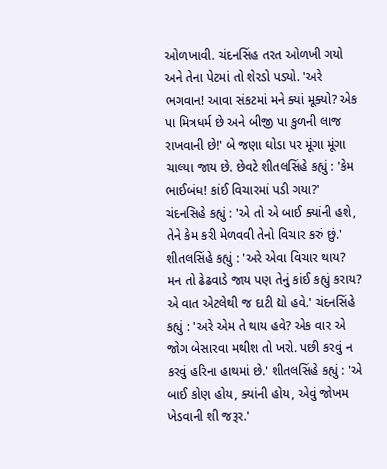ઓળખાવી. ચંદનસિંહ તરત ઓળખી ગયો અને તેના પેટમાં તો શેરડો પડ્યો. 'અરે ભગવાન! આવા સંકટમાં મને ક્યાં મૂક્યો? એક પા મિત્રધર્મ છે અને બીજી પા કુળની લાજ રાખવાની છે!' બે જણા ઘોડા પર મૂંગા મૂંગા ચાલ્યા જાય છે. છેવટે શીતલસિંહે કહ્યું : 'કેમ ભાઈબંધ! કાંઈ વિચારમાં પડી ગયા?' ચંદનસિહે કહ્યું : 'એ તો એ બાઈ ક્યાંની હશે, તેને કેમ કરી મેળવવી તેનો વિચાર કરું છું.'
શીતલસિંહે કહ્યું : 'અરે એવા વિચાર થાય? મન તો ઢેઢવાડે જાય પણ તેનું કાંઈ કહ્યું કરાય? એ વાત એટલેથી જ દાટી દ્યો હવે.' ચંદનસિંહે કહ્યું : 'અરે એમ તે થાય હવે? એક વાર એ જોગ બેસારવા મથીશ તો ખરો. પછી કરવું ન કરવું હરિના હાથમાં છે.' શીતલસિંહે કહ્યું : 'એ બાઈ કોણ હોય, ક્યાંની હોય, એવું જોખમ ખેડવાની શી જરૂર.'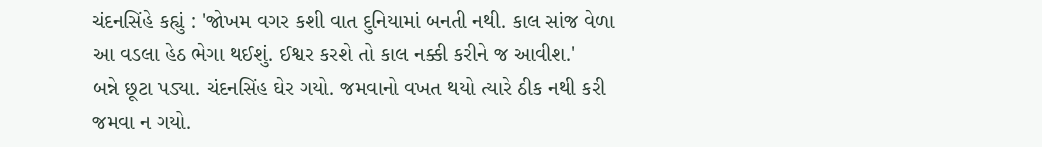ચંદનસિંહે કહ્યું : 'જોખમ વગર કશી વાત દુનિયામાં બનતી નથી. કાલ સાંજ વેળા આ વડલા હેઠ ભેગા થઈશું. ઈશ્વર કરશે તો કાલ નક્કી કરીને જ આવીશ.'
બન્ને છૂટા પડ્યા. ચંદનસિંહ ઘેર ગયો. જમવાનો વખત થયો ત્યારે ઠીક નથી કરી જમવા ન ગયો.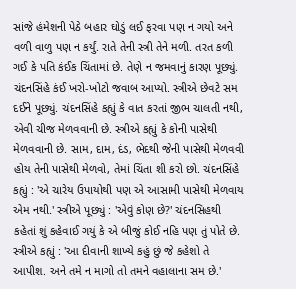સાંજે હંમેશની પેઠે બહાર ઘોડું લઈ ફરવા પણ ન ગયો અને વળી વાળુ પણ ન કર્યું. રાતે તેની સ્ત્રી તેને મળી. તરત કળી ગઈ કે પતિ કંઈક ચિંતામાં છે. તેણે ન જમવાનું કારણ પૂછ્યું. ચંદનસિંહે કંઈ ખરો-ખોટો જવાબ આપ્યો. સ્ત્રીએ છેવટે સમ દઈને પૂછ્યું. ચંદનસિંહે કહ્યું કે વાત કરતાં જીભ ચાલતી નથી, એવી ચીજ મેળવવાની છે. સ્ત્રીએ કહ્યું કે કોની પાસેથી મેળવવાની છે. સામ, દામ, દંડ, ભેદથી જેની પાસેથી મેળવવી હોય તેની પાસેથી મેળવો, તેમાં ચિંતા શી કરો છો. ચંદનસિંહે કહ્યું : 'એ ચારેય ઉપાયોથી પણ એ આસામી પાસેથી મેળવાય એમ નથી.' સ્ત્રીએ પૂછ્યું : 'એવું કોણ છે?' ચંદનસિહથી કહેતાં શું કહેવાઈ ગયું કે એ બીજું કોઈ નહિ પણ તું પોતે છે. સ્ત્રીએ કહ્યું : 'આ દીવાની શાખ્યે કહું છું જે કહેશો તે આપીશ. અને તમે ન માગો તો તમને વહાલાના સમ છે.'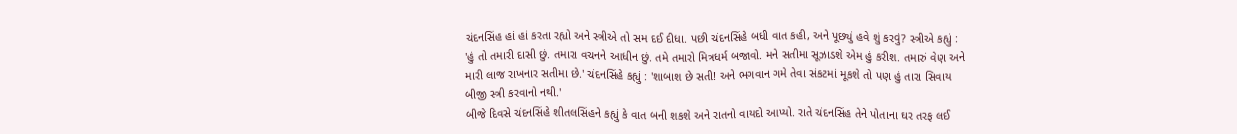ચંદનસિંહ હાં હાં કરતા રહ્યો અને સ્ત્રીએ તો સમ દઈ દીધા. પછી ચંદનસિંહે બધી વાત કહી, અને પૂછ્યું હવે શું કરવું? સ્ત્રીએ કહ્યું : 'હું તો તમારી દાસી છું. તમારા વચનને આધીન છું. તમે તમારો મિત્રધર્મ બજાવો. મને સતીમા સૂઝાડશે એમ હું કરીશ. તમારું વેણ અને મારી લાજ રાખનાર સતીમા છે.' ચંદનસિંહે કહ્યું : 'શાબાશ છે સતી! અને ભગવાન ગમે તેવા સંકટમાં મૂકશે તો પણ હું તારા સિવાય બીજી સ્ત્રી કરવાનો નથી.'
બીજે દિવસે ચંદનસિંહે શીતલસિંહને કહ્યું કે વાત બની શકશે અને રાતનો વાયદો આપ્યો. રાતે ચંદનસિંહ તેને પોતાના ઘર તરફ લઈ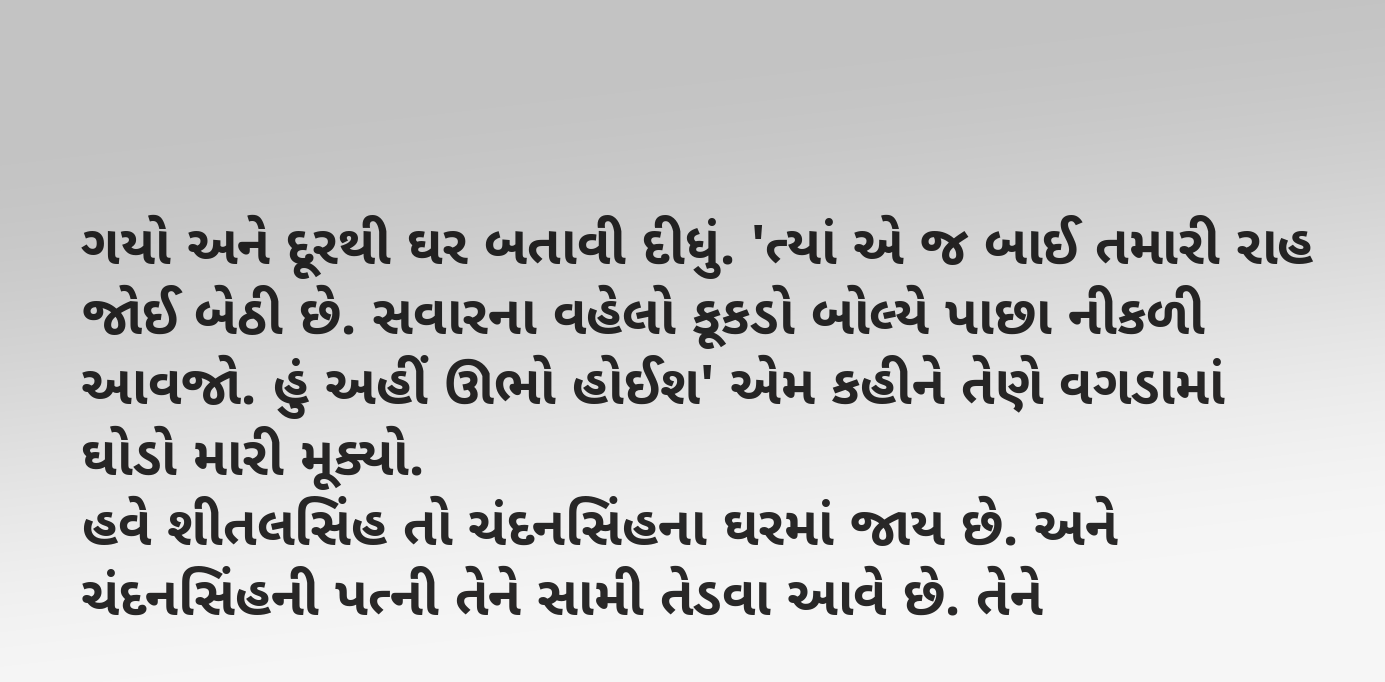ગયો અને દૂરથી ઘર બતાવી દીધું. 'ત્યાં એ જ બાઈ તમારી રાહ જોઈ બેઠી છે. સવારના વહેલો કૂકડો બોલ્યે પાછા નીકળી આવજો. હું અહીં ઊભો હોઈશ' એમ કહીને તેણે વગડામાં ઘોડો મારી મૂક્યો.
હવે શીતલસિંહ તો ચંદનસિંહના ઘરમાં જાય છે. અને ચંદનસિંહની પત્ની તેને સામી તેડવા આવે છે. તેને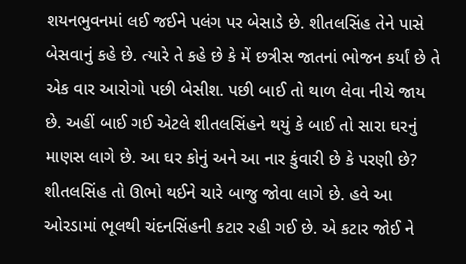શયનભુવનમાં લઈ જઈને પલંગ પર બેસાડે છે. શીતલસિંહ તેને પાસે બેસવાનું કહે છે. ત્યારે તે કહે છે કે મેં છત્રીસ જાતનાં ભોજન કર્યાં છે તે એક વાર આરોગો પછી બેસીશ. પછી બાઈ તો થાળ લેવા નીચે જાય છે. અહીં બાઈ ગઈ એટલે શીતલસિંહને થયું કે બાઈ તો સારા ઘરનું માણસ લાગે છે. આ ઘર કોનું અને આ નાર કુંવારી છે કે પરણી છે? શીતલસિંહ તો ઊભો થઈને ચારે બાજુ જોવા લાગે છે. હવે આ ઓરડામાં ભૂલથી ચંદનસિંહની કટાર રહી ગઈ છે. એ કટાર જોઈ ને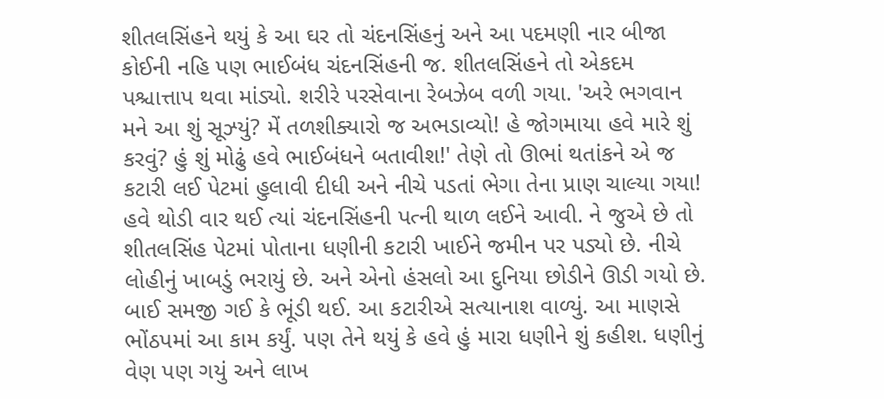શીતલસિંહને થયું કે આ ઘર તો ચંદનસિંહનું અને આ પદમણી નાર બીજા કોઈની નહિ પણ ભાઈબંધ ચંદનસિંહની જ. શીતલસિંહને તો એકદમ પશ્ચાત્તાપ થવા માંડ્યો. શરીરે પરસેવાના રેબઝેબ વળી ગયા. 'અરે ભગવાન મને આ શું સૂઝ્યું? મેં તળશીક્યારો જ અભડાવ્યો! હે જોગમાયા હવે મારે શું કરવું? હું શું મોઢું હવે ભાઈબંધને બતાવીશ!' તેણે તો ઊભાં થતાંકને એ જ કટારી લઈ પેટમાં હુલાવી દીધી અને નીચે પડતાં ભેગા તેના પ્રાણ ચાલ્યા ગયા!
હવે થોડી વાર થઈ ત્યાં ચંદનસિંહની પત્ની થાળ લઈને આવી. ને જુએ છે તો શીતલસિંહ પેટમાં પોતાના ધણીની કટારી ખાઈને જમીન પર પડ્યો છે. નીચે લોહીનું ખાબડું ભરાયું છે. અને એનો હંસલો આ દુનિયા છોડીને ઊડી ગયો છે. બાઈ સમજી ગઈ કે ભૂંડી થઈ. આ કટારીએ સત્યાનાશ વાળ્યું. આ માણસે ભોંઠપમાં આ કામ કર્યું. પણ તેને થયું કે હવે હું મારા ધણીને શું કહીશ. ધણીનું વેણ પણ ગયું અને લાખ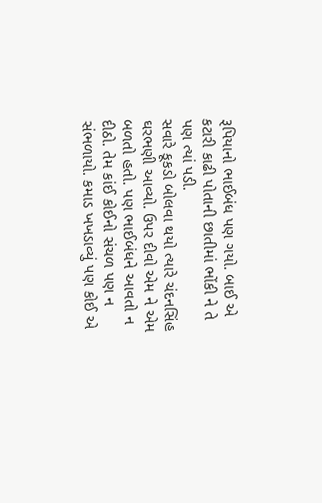રૂપિયાનો ભાઈબંધ પણ ગયો. બાઈ એ કટારી કાઢી પોતાની છાતીમાં ભોંકી ને તે પણ ત્યાં પડી.
સવારે કૂકડો બોલવા થયો ત્યારે ચંદનસિંહ ઘરભણી આવ્યો. ઉપર દીવો એમ ને એમ બળતો હતો. પણ ભાઈબંધને આવતો ન દીઠો. તેમ કાંઈ કોઈનો સંચળ પણ ન સંભળાયો. કમાડ ખખડાવ્યું પણ કોઈ એ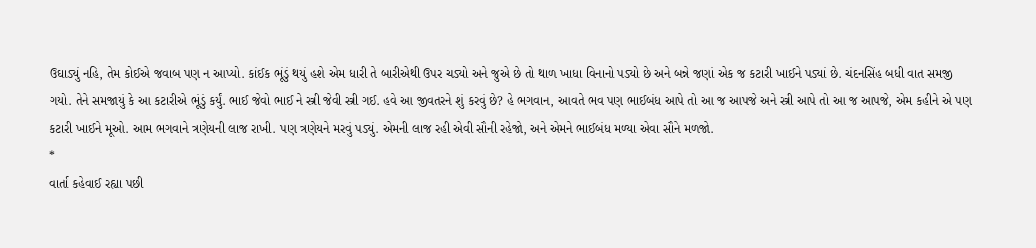ઉઘાડ્યું નહિ, તેમ કોઈએ જવાબ પણ ન આપ્યો. કાંઈક ભૂંડું થયું હશે એમ ધારી તે બારીએથી ઉપર ચડ્યો અને જુએ છે તો થાળ ખાધા વિનાનો પડ્યો છે અને બન્ને જણાં એક જ કટારી ખાઈને પડ્યાં છે. ચંદનસિંહ બધી વાત સમજી ગયો. તેને સમજાયું કે આ કટારીએ ભૂંડું કર્યું. ભાઈ જેવો ભાઈ ને સ્ત્રી જેવી સ્ત્રી ગઈ. હવે આ જીવતરને શું કરવું છે? હે ભગવાન, આવતે ભવ પણ ભાઈબંધ આપે તો આ જ આપજે અને સ્ત્રી આપે તો આ જ આપજે, એમ કહીને એ પણ કટારી ખાઈને મૂઓ. આમ ભગવાને ત્રણેયની લાજ રાખી. પણ ત્રણેયને મરવું પડ્યું. એમની લાજ રહી એવી સૌની રહેજો, અને એમને ભાઈબંધ મળ્યા એવા સૌને મળજો.
*
વાર્તા કહેવાઈ રહ્યા પછી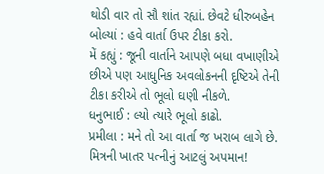થોડી વાર તો સૌ શાંત રહ્યાં. છેવટે ધીરુબહેન બોલ્યાં : હવે વાર્તા ઉપર ટીકા કરો.
મેં કહ્યું : જૂની વાર્તાને આપણે બધા વખાણીએ છીએ પણ આધુનિક અવલોકનની દૃષ્ટિએ તેની ટીકા કરીએ તો ભૂલો ઘણી નીકળે.
ધનુભાઈ : લ્યો ત્યારે ભૂલો કાઢો.
પ્રમીલા : મને તો આ વાર્તા જ ખરાબ લાગે છે. મિત્રની ખાતર પત્નીનું આટલું અપમાન!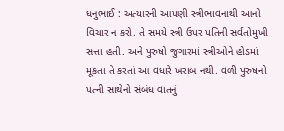ધનુભાઈ : અત્યારની આપણી સ્ત્રીભાવનાથી આનો વિચાર ન કરો. તે સમયે સ્ત્રી ઉપર પતિની સર્વતોમુખી સત્તા હતી. અને પુરુષો જુગારમાં સ્ત્રીઓને હોડમાં મૂકતા તે કરતાં આ વધારે ખરાબ નથી. વળી પુરુષનો પત્ની સાથેનો સંબંધ વાતનું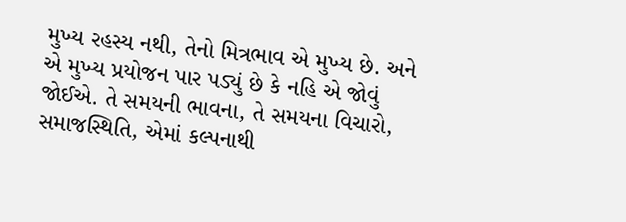મુખ્ય રહસ્ય નથી, તેનો મિત્રભાવ એ મુખ્ય છે. અને એ મુખ્ય પ્રયોજન પાર પડ્યું છે કે નહિ એ જોવું જોઈએ. તે સમયની ભાવના, તે સમયના વિચારો, સમાજસ્થિતિ, એમાં કલ્પનાથી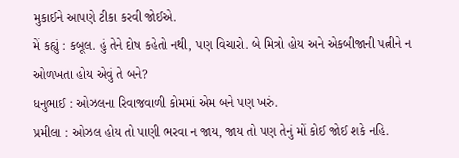મુકાઈને આપણે ટીકા કરવી જોઈએ.
મેં કહ્યું : કબૂલ. હું તેને દોષ કહેતો નથી, પણ વિચારો. બે મિત્રો હોય અને એકબીજાની પત્નીને ન ઓળખતા હોય એવું તે બને?
ધનુભાઈ : ઓઝલના રિવાજવાળી કોમમાં એમ બને પણ ખરું.
પ્રમીલા : ઓઝલ હોય તો પાણી ભરવા ન જાય, જાય તો પણ તેનું મોં કોઈ જોઈ શકે નહિ.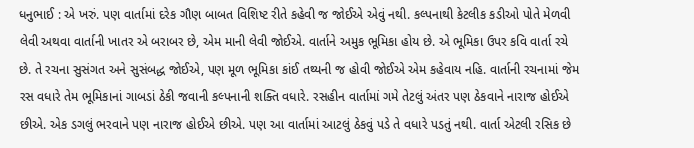ધનુભાઈ : એ ખરું. પણ વાર્તામાં દરેક ગૌણ બાબત વિશિષ્ટ રીતે કહેવી જ જોઈએ એવું નથી. કલ્પનાથી કેટલીક કડીઓ પોતે મેળવી લેવી અથવા વાર્તાની ખાતર એ બરાબર છે, એમ માની લેવી જોઈએ. વાર્તાને અમુક ભૂમિકા હોય છે. એ ભૂમિકા ઉપર કવિ વાર્તા રચે છે. તે રચના સુસંગત અને સુસંબદ્ધ જોઈએ, પણ મૂળ ભૂમિકા કાંઈ તથ્યની જ હોવી જોઈએ એમ કહેવાય નહિ. વાર્તાની રચનામાં જેમ રસ વધારે તેમ ભૂમિકાનાં ગાબડાં ઠેકી જવાની કલ્પનાની શક્તિ વધારે. રસહીન વાર્તામાં ગમે તેટલું અંતર પણ ઠેકવાને નારાજ હોઈએ છીએ. એક ડગલું ભરવાને પણ નારાજ હોઈએ છીએ. પણ આ વાર્તામાં આટલું ઠેકવું પડે તે વધારે પડતું નથી. વાર્તા એટલી રસિક છે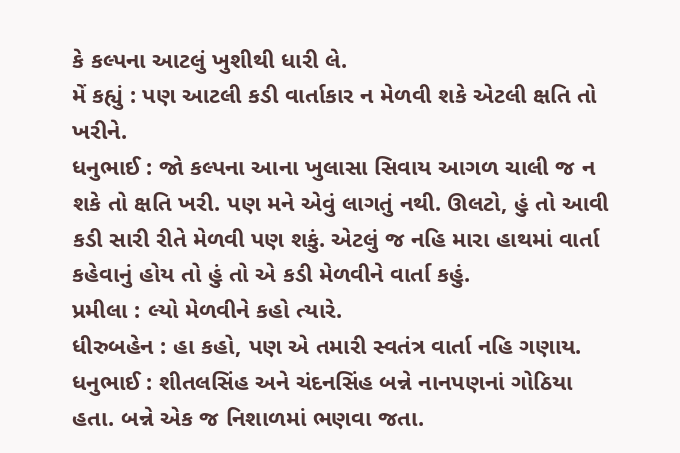કે કલ્પના આટલું ખુશીથી ધારી લે.
મેં કહ્યું : પણ આટલી કડી વાર્તાકાર ન મેળવી શકે એટલી ક્ષતિ તો ખરીને.
ધનુભાઈ : જો કલ્પના આના ખુલાસા સિવાય આગળ ચાલી જ ન શકે તો ક્ષતિ ખરી. પણ મને એવું લાગતું નથી. ઊલટો, હું તો આવી કડી સારી રીતે મેળવી પણ શકું. એટલું જ નહિ મારા હાથમાં વાર્તા કહેવાનું હોય તો હું તો એ કડી મેળવીને વાર્તા કહું.
પ્રમીલા : લ્યો મેળવીને કહો ત્યારે.
ધીરુબહેન : હા કહો, પણ એ તમારી સ્વતંત્ર વાર્તા નહિ ગણાય.
ધનુભાઈ : શીતલસિંહ અને ચંદનસિંહ બન્ને નાનપણનાં ગોઠિયા હતા. બન્ને એક જ નિશાળમાં ભણવા જતા.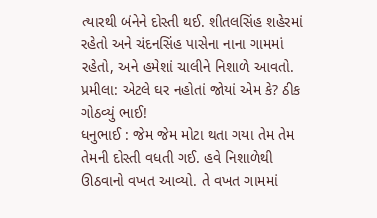ત્યારથી બંનેને દોસ્તી થઈ. શીતલસિંહ શહેરમાં રહેતો અને ચંદનસિંહ પાસેના નાના ગામમાં રહેતો, અને હમેશાં ચાલીને નિશાળે આવતો.
પ્રમીલા: એટલે ઘર નહોતાં જોયાં એમ કે? ઠીક ગોઠવ્યું ભાઈ!
ધનુભાઈ : જેમ જેમ મોટા થતા ગયા તેમ તેમ તેમની દોસ્તી વધતી ગઈ. હવે નિશાળેથી ઊઠવાનો વખત આવ્યો. તે વખત ગામમાં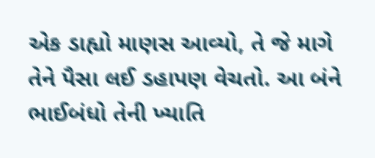એક ડાહ્યો માણસ આવ્યો, તે જે માગે તેને પૈસા લઈ ડહાપણ વેચતો. આ બંને ભાઈબંધો તેની ખ્યાતિ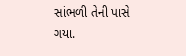સાંભળી તેની પાસે ગયા.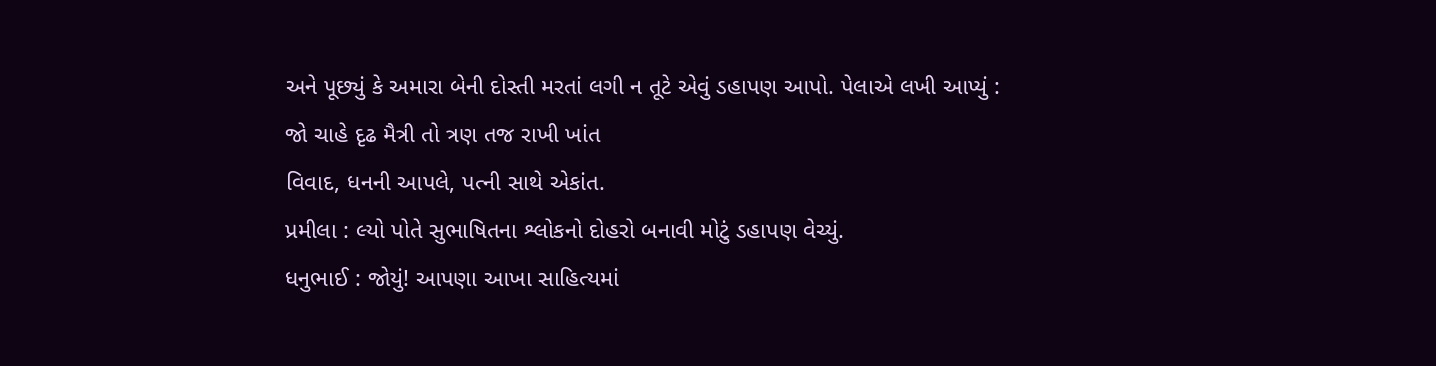અને પૂછ્યું કે અમારા બેની દોસ્તી મરતાં લગી ન તૂટે એવું ડહાપણ આપો. પેલાએ લખી આપ્યું :
જો ચાહે દૃઢ મૈત્રી તો ત્રણ તજ રાખી ખાંત
વિવાદ, ધનની આપલે, પત્ની સાથે એકાંત.
પ્રમીલા : લ્યો પોતે સુભાષિતના શ્લોકનો દોહરો બનાવી મોટું ડહાપણ વેચ્યું.
ધનુભાઈ : જોયું! આપણા આખા સાહિત્યમાં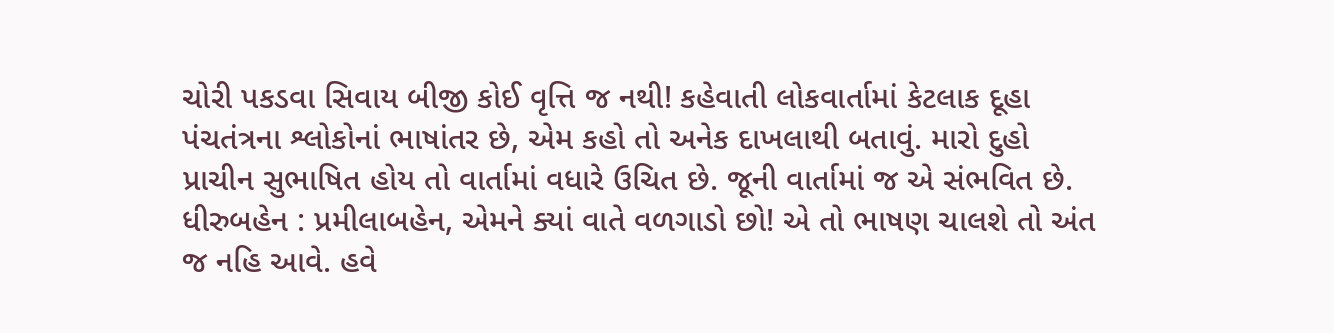ચોરી પકડવા સિવાય બીજી કોઈ વૃત્તિ જ નથી! કહેવાતી લોકવાર્તામાં કેટલાક દૂહા પંચતંત્રના શ્લોકોનાં ભાષાંતર છે, એમ કહો તો અનેક દાખલાથી બતાવું. મારો દુહો પ્રાચીન સુભાષિત હોય તો વાર્તામાં વધારે ઉચિત છે. જૂની વાર્તામાં જ એ સંભવિત છે.
ધીરુબહેન : પ્રમીલાબહેન, એમને ક્યાં વાતે વળગાડો છો! એ તો ભાષણ ચાલશે તો અંત જ નહિ આવે. હવે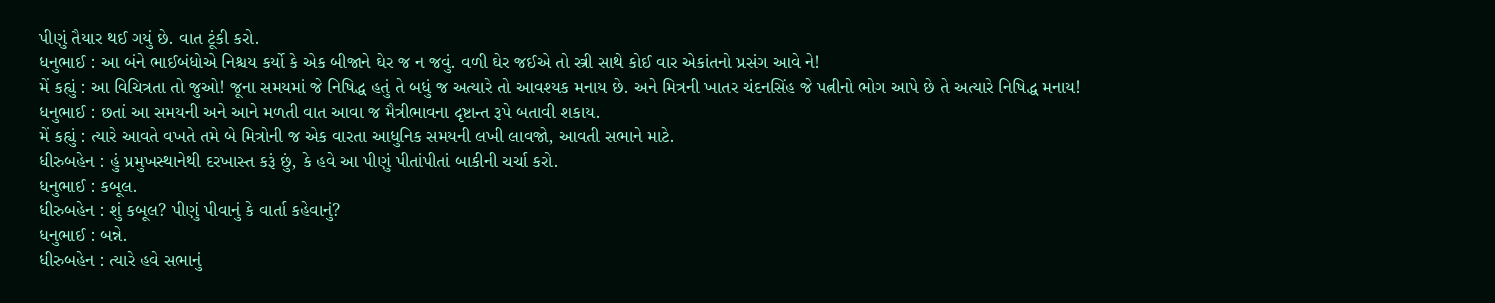પીણું તૈયાર થઈ ગયું છે. વાત ટૂંકી કરો.
ધનુભાઈ : આ બંને ભાઈબંધોએ નિશ્ચય કર્યો કે એક બીજાને ઘેર જ ન જવું. વળી ઘેર જઈએ તો સ્ત્રી સાથે કોઈ વાર એકાંતનો પ્રસંગ આવે ને!
મેં કહ્યું : આ વિચિત્રતા તો જુઓ! જૂના સમયમાં જે નિષિદ્ધ હતું તે બધું જ અત્યારે તો આવશ્યક મનાય છે. અને મિત્રની ખાતર ચંદનસિંહ જે પત્નીનો ભોગ આપે છે તે અત્યારે નિષિદ્ધ મનાય!
ધનુભાઈ : છતાં આ સમયની અને આને મળતી વાત આવા જ મૈત્રીભાવના દૃષ્ટાન્ત રૂપે બતાવી શકાય.
મેં કહ્યું : ત્યારે આવતે વખતે તમે બે મિત્રોની જ એક વારતા આધુનિક સમયની લખી લાવજો, આવતી સભાને માટે.
ધીરુબહેન : હું પ્રમુખસ્થાનેથી દરખાસ્ત કરૂં છું, કે હવે આ પીણું પીતાંપીતાં બાકીની ચર્ચા કરો.
ધનુભાઈ : કબૂલ.
ધીરુબહેન : શું કબૂલ? પીણું પીવાનું કે વાર્તા કહેવાનું?
ધનુભાઈ : બન્ને.
ધીરુબહેન : ત્યારે હવે સભાનું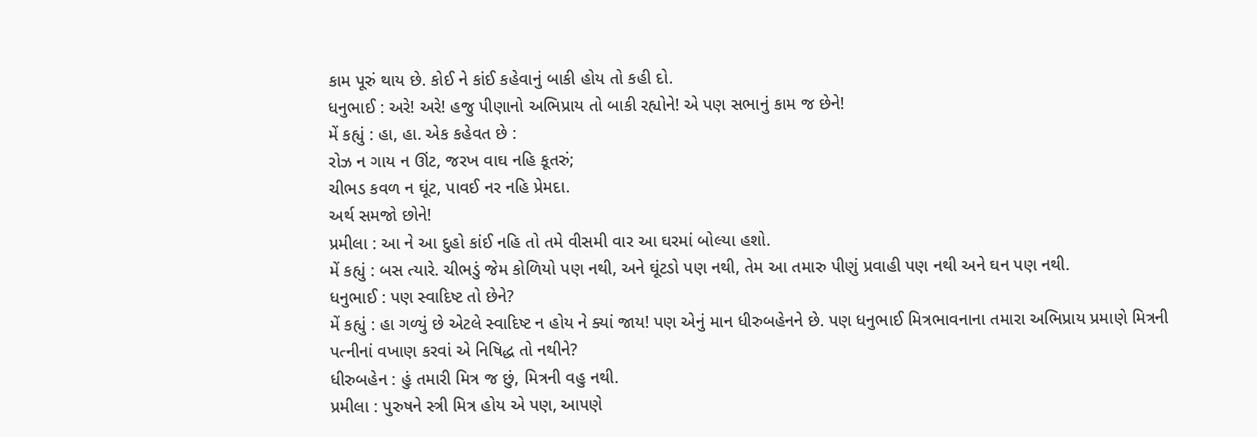કામ પૂરું થાય છે. કોઈ ને કાંઈ કહેવાનું બાકી હોય તો કહી દો.
ધનુભાઈ : અરે! અરે! હજુ પીણાનો અભિપ્રાય તો બાકી રહ્યોને! એ પણ સભાનું કામ જ છેને!
મેં કહ્યું : હા, હા. એક કહેવત છે :
રોઝ ન ગાય ન ઊંટ, જરખ વાઘ નહિ કૂતરું;
ચીભડ કવળ ન ઘૂંટ, પાવઈ નર નહિ પ્રેમદા.
અર્થ સમજો છોને!
પ્રમીલા : આ ને આ દુહો કાંઈ નહિ તો તમે વીસમી વાર આ ઘરમાં બોલ્યા હશો.
મેં કહ્યું : બસ ત્યારે. ચીભડું જેમ કોળિયો પણ નથી, અને ઘૂંટડો પણ નથી, તેમ આ તમારુ પીણું પ્રવાહી પણ નથી અને ઘન પણ નથી.
ધનુભાઈ : પણ સ્વાદિષ્ટ તો છેને?
મેં કહ્યું : હા ગળ્યું છે એટલે સ્વાદિષ્ટ ન હોય ને ક્યાં જાય! પણ એનું માન ધીરુબહેનને છે. પણ ધનુભાઈ મિત્રભાવનાના તમારા અભિપ્રાય પ્રમાણે મિત્રની પત્નીનાં વખાણ કરવાં એ નિષિદ્ધ તો નથીને?
ધીરુબહેન : હું તમારી મિત્ર જ છું, મિત્રની વહુ નથી.
પ્રમીલા : પુરુષને સ્ત્રી મિત્ર હોય એ પણ, આપણે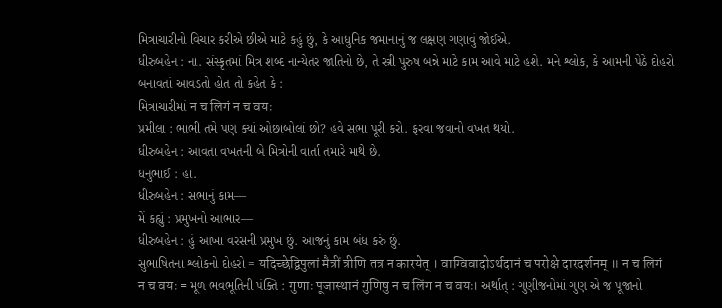મિત્રાચારીનો વિચાર કરીએ છીએ માટે કહું છું, કે આધુનિક જમાનાનું જ લક્ષણ ગણાવું જોઈએ.
ધીરુબહેન : ના. સંસ્કૃતમાં મિત્ર શબ્દ નાન્યેતર જાતિનો છે, તે સ્ત્રી પુરુષ બન્ને માટે કામ આવે માટે હશે. મને શ્લોક, કે આમની પેઠે દોહરો બનાવતાં આવડતો હોત તો કહેત કે :
મિત્રાચારીમાં न च लिगं न च वयः
પ્રમીલા : ભાભી તમે પણ ક્યાં ઓછાબોલાં છો? હવે સભા પૂરી કરો. ફરવા જવાનો વખત થયો.
ધીરુબહેન : આવતા વખતની બે મિત્રોની વાર્તા તમારે માથે છે.
ધનુભાઈ : હા.
ધીરુબહેન : સભાનું કામ—
મેં કહ્યું : પ્રમુખનો આભાર—
ધીરુબહેન : હું આખા વરસની પ્રમુખ છું. આજનું કામ બંધ કરું છું.
સુભાષિતના શ્લોકનો દોહરો = यदिच्छेद्विपुलां मैत्रीं त्रीणि तत्र न कारयेत् । वाग्विवादोऽर्थदानं च परोक्षे दारदर्शनम् ॥ न च लिगं न च वयः = મૂળ ભવભૂતિની પંક્તિ : गुणाः पूजास्थानं गुणिषु न च लिंग न च वयः। અર્થાત્ : ગુણીજનોમાં ગુણ એ જ પૂજાનો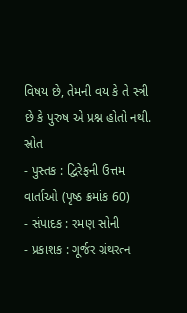વિષય છે, તેમની વય કે તે સ્ત્રી છે કે પુરુષ એ પ્રશ્ન હોતો નથી.
સ્રોત
- પુસ્તક : દ્વિરેફની ઉત્તમ વાર્તાઓ (પૃષ્ઠ ક્રમાંક 60)
- સંપાદક : રમણ સોની
- પ્રકાશક : ગૂર્જર ગ્રંથરત્ન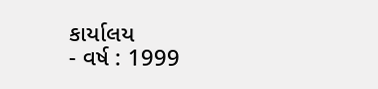કાર્યાલય
- વર્ષ : 1999